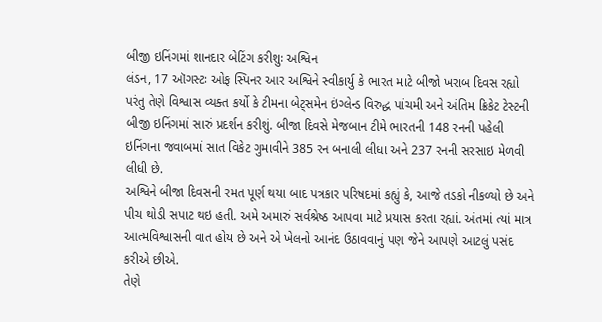બીજી ઇનિંગમાં શાનદાર બેટિંગ કરીશુઃ અશ્વિન
લંડન, 17 ઑગસ્ટઃ ઓફ સ્પિનર આર અશ્વિને સ્વીકાર્યુ કે ભારત માટે બીજો ખરાબ દિવસ રહ્યો પરંતુ તેણે વિશ્વાસ વ્યક્ત કર્યો કે ટીમના બેટ્સમેન ઇંગ્લેન્ડ વિરુદ્ધ પાંચમી અને અંતિમ ક્રિકેટ ટેસ્ટની બીજી ઇનિંગમાં સારું પ્રદર્શન કરીશું. બીજા દિવસે મેજબાન ટીમે ભારતની 148 રનની પહેલી ઇનિંગના જવાબમાં સાત વિકેટ ગુમાવીને 385 રન બનાલી લીધા અને 237 રનની સરસાઇ મેળવી લીધી છે.
અશ્વિને બીજા દિવસની રમત પૂર્ણ થયા બાદ પત્રકાર પરિષદમાં કહ્યું કે, આજે તડકો નીકળ્યો છે અને પીચ થોડી સપાટ થઇ હતી. અમે અમારું સર્વશ્રેષ્ઠ આપવા માટે પ્રયાસ કરતા રહ્યાં. અંતમાં ત્યાં માત્ર આત્મવિશ્વાસની વાત હોય છે અને એ ખેલનો આનંદ ઉઠાવવાનું પણ જેને આપણે આટલું પસંદ કરીએ છીએ.
તેણે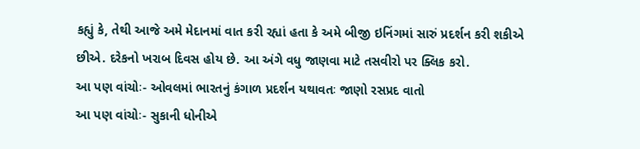કહ્યું કે, તેથી આજે અમે મેદાનમાં વાત કરી રહ્યાં હતા કે અમે બીજી ઇનિંગમાં સારું પ્રદર્શન કરી શકીએ છીએ. દરેકનો ખરાબ દિવસ હોય છે. આ અંગે વધુ જાણવા માટે તસવીરો પર ક્લિક કરો.
આ પણ વાંચોઃ- ઓવલમાં ભારતનું કંગાળ પ્રદર્શન યથાવતઃ જાણો રસપ્રદ વાતો
આ પણ વાંચોઃ- સુકાની ધોનીએ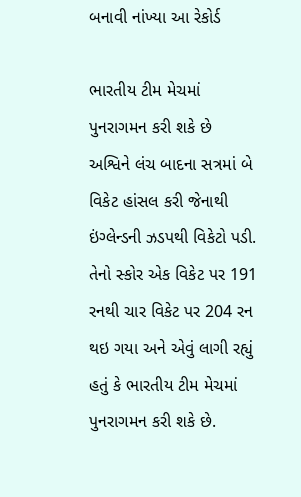બનાવી નાંખ્યા આ રેકોર્ડ

ભારતીય ટીમ મેચમાં પુનરાગમન કરી શકે છે
અશ્વિને લંચ બાદના સત્રમાં બે વિકેટ હાંસલ કરી જેનાથી ઇંગ્લેન્ડની ઝડપથી વિકેટો પડી. તેનો સ્કોર એક વિકેટ પર 191 રનથી ચાર વિકેટ પર 204 રન થઇ ગયા અને એવું લાગી રહ્યું હતું કે ભારતીય ટીમ મેચમાં પુનરાગમન કરી શકે છે.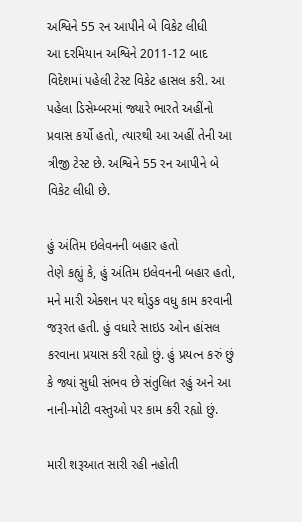અશ્વિને 55 રન આપીને બે વિકેટ લીધી
આ દરમિયાન અશ્વિને 2011-12 બાદ વિદેશમાં પહેલી ટેસ્ટ વિકેટ હાસલ કરી. આ પહેલા ડિસેમ્બરમાં જ્યારે ભારતે અહીંનો પ્રવાસ કર્યો હતો, ત્યારથી આ અહીં તેની આ ત્રીજી ટેસ્ટ છે. અશ્વિને 55 રન આપીને બે વિકેટ લીધી છે.

હું અંતિમ ઇલેવનની બહાર હતો
તેણે કહ્યું કે, હું અંતિમ ઇલેવનની બહાર હતો, મને મારી એક્શન પર થોડુક વધુ કામ કરવાની જરૂરત હતી. હું વધારે સાઇડ ઓન હાંસલ કરવાના પ્રયાસ કરી રહ્યો છું. હું પ્રયત્ન કરું છું કે જ્યાં સુધી સંભવ છે સંતુલિત રહું અને આ નાની-મોટી વસ્તુઓ પર કામ કરી રહ્યો છું.

મારી શરૂઆત સારી રહી નહોતી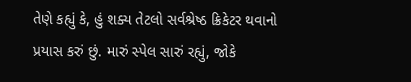તેણે કહ્યું કે, હું શક્ય તેટલો સર્વશ્રેષ્ઠ ક્રિકેટર થવાનો પ્રયાસ કરું છું. મારું સ્પેલ સારું રહ્યું, જોકે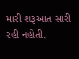મારી શરૂઆત સારી રહી નહોતી.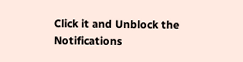Click it and Unblock the Notifications